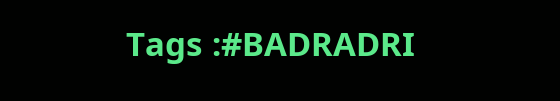Tags :#BADRADRI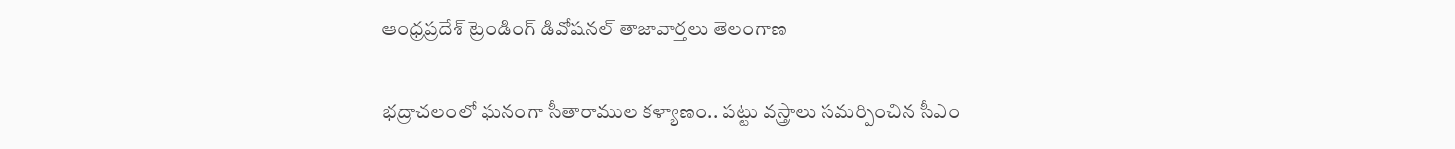ఆంధ్రప్రదేశ్ ట్రెండింగ్ డివోషనల్ తాజావార్తలు తెలంగాణ

భద్రాచలంలో ఘనంగా సీతారాముల కళ్యాణం.. పట్టు వస్త్రాలు సమర్పించిన సీఎం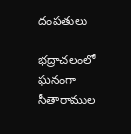దంపతులు

భద్రాచలంలో ఘనంగా సీతారాముల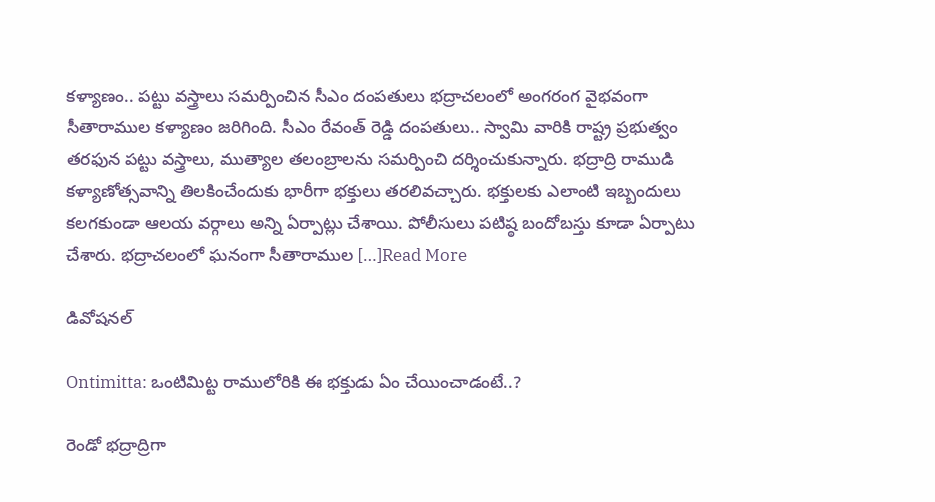కళ్యాణం.. పట్టు వస్త్రాలు సమర్పించిన సీఎం దంపతులు భద్రాచలంలో అంగరంగ వైభవంగా సీతారాముల కళ్యాణం జరిగింది. సీఎం రేవంత్ రెడ్డి దంపతులు.. స్వామి వారికి రాష్ట్ర ప్రభుత్వం తరఫున పట్టు వస్త్రాలు, ముత్యాల తలంబ్రాలను సమర్పించి దర్శించుకున్నారు. భద్రాద్రి రాముడి కళ్యాణోత్సవాన్ని తిలకించేందుకు భారీగా భక్తులు తరలివచ్చారు. భక్తులకు ఎలాంటి ఇబ్బందులు కలగకుండా ఆలయ వర్గాలు అన్ని ఏర్పాట్లు చేశాయి. పోలీసులు పటిష్ఠ బందోబస్తు కూడా ఏర్పాటు చేశారు. భద్రాచలంలో ఘనంగా సీతారాముల […]Read More

డివోషనల్

Ontimitta: ఒంటిమిట్ట రాములోరికి ఈ భక్తుడు ఏం చేయించాడంటే..?

రెండో భద్రాద్రిగా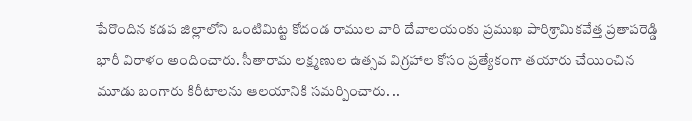పేరొందిన కడప జిల్లాలోని ఒంటిమిట్ట కోదండ రాముల వారి దేవాలయంకు ప్రముఖ పారిశ్రామికవేత్త ప్రతాపరెడ్డి భారీ విరాళం అందించారు. సీతారామ లక్ష్మణుల ఉత్సవ విగ్రహాల కోసం ప్రత్యేకంగా తయారు చేయించిన మూడు బంగారు కిరీటాలను ఆలయానికి సమర్పించారు. ..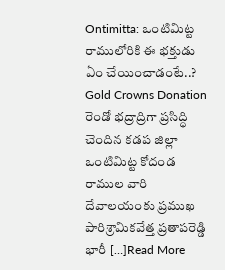Ontimitta: ఒంటిమిట్ట రాములోరికి ఈ భక్తుడు ఏం చేయించాడంటే..? Gold Crowns Donation రెండో భద్రాద్రిగా ప్రసిద్ధి చెందిన కడప జిల్లా ఒంటిమిట్ట కోదండ రాముల వారి దేవాలయంకు ప్రముఖ పారిశ్రామికవేత్త ప్రతాపరెడ్డి భారీ […]Read More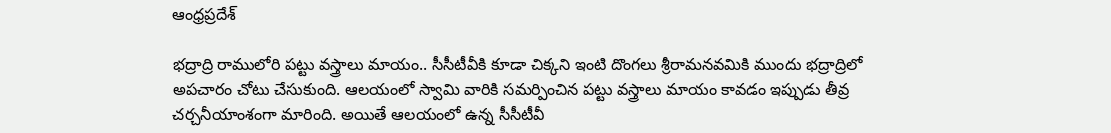ఆంధ్రప్రదేశ్

భద్రాద్రి రాములోరి పట్టు వస్త్రాలు మాయం.. సీసీటీవీకి కూడా చిక్కని ఇంటి దొంగలు శ్రీరామనవమికి ముందు భద్రాద్రిలో అపచారం చోటు చేసుకుంది. ఆలయంలో స్వామి వారికి సమర్పించిన పట్టు వస్త్రాలు మాయం కావడం ఇప్పుడు తీవ్ర చర్చనీయాంశంగా మారింది. అయితే ఆలయంలో ఉన్న సీసీటీవీ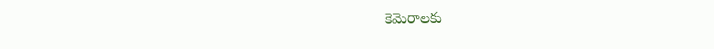కెమెరాలకు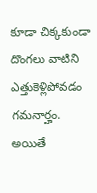కూడా చిక్కకుండా దొంగలు వాటిని ఎత్తుకెళ్లిపోవడం గమనార్హం. అయితే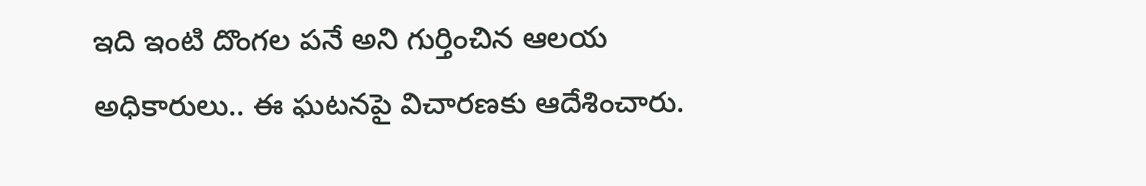ఇది ఇంటి దొంగల పనే అని గుర్తించిన ఆలయ అధికారులు.. ఈ ఘటనపై విచారణకు ఆదేశించారు.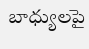బాధ్యులపై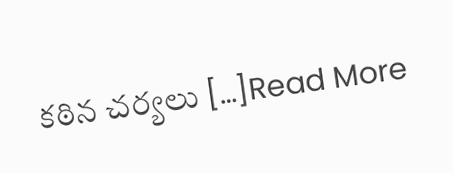కఠిన చర్యలు […]Read More